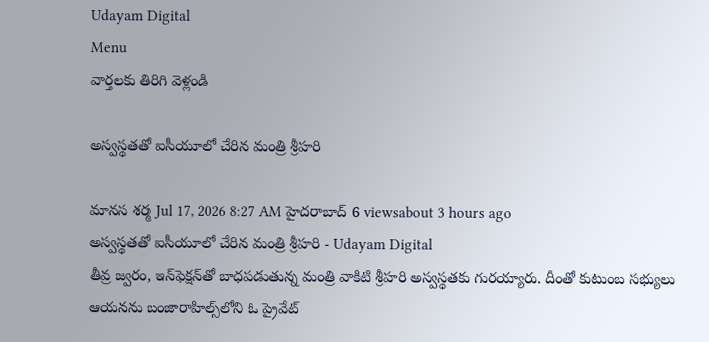Udayam Digital
Menu
వార్తలకు తిరిగి వెళ్లండి

అస్వస్థతతో ఐసీయూలో చేరిన మంత్రి శ్రీహరి

మానస శర్మ Jul 17, 2026 8:27 AM హైదరాబాద్ 6 viewsabout 3 hours ago
అస్వస్థతతో ఐసీయూలో చేరిన మంత్రి శ్రీహరి - Udayam Digital
తీవ్ర జ్వరం, ఇన్‌ఫెక్షన్‌తో బాధపడుతున్న మంత్రి వాకిటి శ్రీహరి అస్వస్థతకు గురయ్యారు. దీంతో కుటుంబ సభ్యులు ఆయనను బంజారాహిల్స్‌లోని ఓ ప్రైవేట్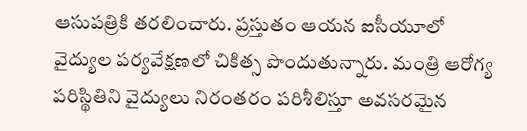ఆసుపత్రికి తరలించారు. ప్రస్తుతం ఆయన ఐసీయూలో వైద్యుల పర్యవేక్షణలో చికిత్స పొందుతున్నారు. మంత్రి ఆరోగ్య పరిస్థితిని వైద్యులు నిరంతరం పరిశీలిస్తూ అవసరమైన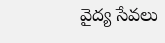వైద్య సేవలు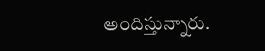అందిస్తున్నారు.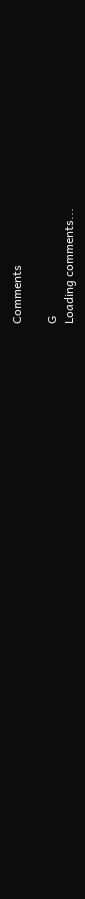Comments

G
Loading comments...